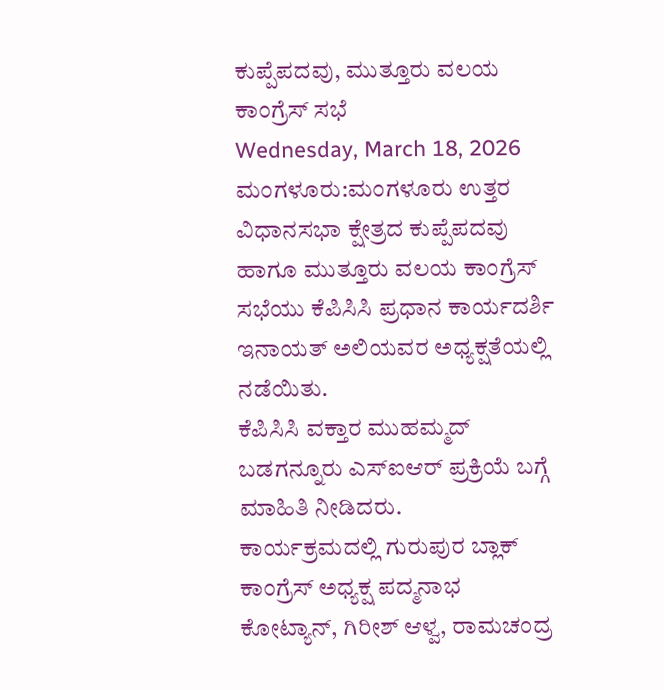ಕುಪ್ಪೆಪದವು, ಮುತ್ತೂರು ವಲಯ ಕಾಂಗ್ರೆಸ್ ಸಭೆ
Wednesday, March 18, 2026
ಮಂಗಳೂರು:ಮಂಗಳೂರು ಉತ್ತರ ವಿಧಾನಸಭಾ ಕ್ಷೇತ್ರದ ಕುಪ್ಪೆಪದವು ಹಾಗೂ ಮುತ್ತೂರು ವಲಯ ಕಾಂಗ್ರೆಸ್ ಸಭೆಯು ಕೆಪಿಸಿಸಿ ಪ್ರಧಾನ ಕಾರ್ಯದರ್ಶಿ ಇನಾಯತ್ ಅಲಿಯವರ ಅಧ್ಯಕ್ಷತೆಯಲ್ಲಿ ನಡೆಯಿತು.
ಕೆಪಿಸಿಸಿ ವಕ್ತಾರ ಮುಹಮ್ಮದ್ ಬಡಗನ್ನೂರು ಎಸ್ಐಆರ್ ಪ್ರಕ್ರಿಯೆ ಬಗ್ಗೆ ಮಾಹಿತಿ ನೀಡಿದರು.
ಕಾರ್ಯಕ್ರಮದಲ್ಲಿ ಗುರುಪುರ ಬ್ಲಾಕ್ ಕಾಂಗ್ರೆಸ್ ಅಧ್ಯಕ್ಷ ಪದ್ಮನಾಭ ಕೋಟ್ಯಾನ್, ಗಿರೀಶ್ ಆಳ್ವ, ರಾಮಚಂದ್ರ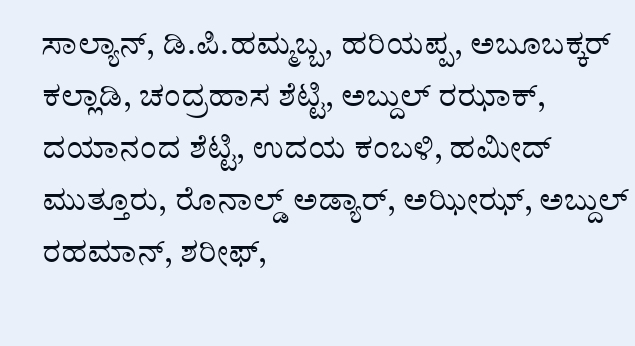ಸಾಲ್ಯಾನ್, ಡಿ.ಪಿ.ಹಮ್ಮಬ್ಬ, ಹರಿಯಪ್ಪ, ಅಬೂಬಕ್ಕರ್ ಕಲ್ಲಾಡಿ, ಚಂದ್ರಹಾಸ ಶೆಟ್ಟಿ, ಅಬ್ದುಲ್ ರಝಾಕ್, ದಯಾನಂದ ಶೆಟ್ಟಿ, ಉದಯ ಕಂಬಳಿ, ಹಮೀದ್ ಮುತ್ತೂರು, ರೊನಾಲ್ಡ್ ಅಡ್ಯಾರ್, ಅಝೀಝ್, ಅಬ್ದುಲ್ ರಹಮಾನ್, ಶರೀಫ್,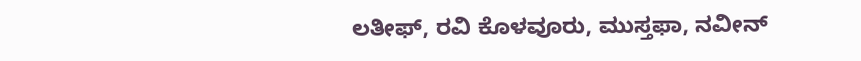ಲತೀಫ್, ರವಿ ಕೊಳವೂರು, ಮುಸ್ತಫಾ, ನವೀನ್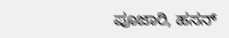ಪೂಜಾರಿ, ಹಸನ್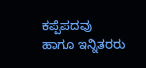ಕಪ್ಪೆಪದವು ಹಾಗೂ ಇನ್ನಿತರರು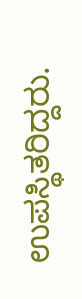ಉಪಸ್ಥಿತರಿದ್ದರು.